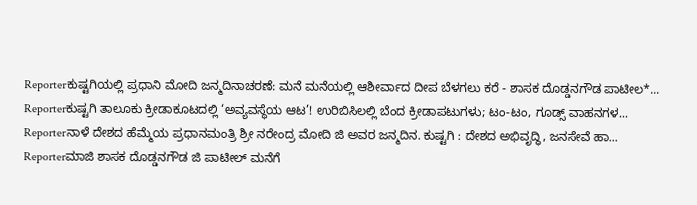Reporterಕುಷ್ಟಗಿಯಲ್ಲಿ ಪ್ರಧಾನಿ ಮೋದಿ ಜನ್ಮದಿನಾಚರಣೆ: ಮನೆ ಮನೆಯಲ್ಲಿ ಆಶೀರ್ವಾದ ದೀಪ ಬೆಳಗಲು ಕರೆ - ಶಾಸಕ ದೊಡ್ಡನಗೌಡ ಪಾಟೀಲ*...
Reporterಕುಷ್ಟಗಿ ತಾಲೂಕು ಕ್ರೀಡಾಕೂಟದಲ್ಲಿ ‘ಅವ್ಯವಸ್ಥೆಯ ಆಟ’! ಉರಿಬಿಸಿಲಲ್ಲಿ ಬೆಂದ ಕ್ರೀಡಾಪಟುಗಳು; ಟಂ-ಟಂ, ಗೂಡ್ಸ್ ವಾಹನಗಳ...
Reporterನಾಳೆ ದೇಶದ ಹೆಮ್ಮೆಯ ಪ್ರಧಾನಮಂತ್ರಿ ಶ್ರೀ ನರೇಂದ್ರ ಮೋದಿ ಜಿ ಅವರ ಜನ್ಮದಿನ. ಕುಷ್ಟಗಿ : ದೇಶದ ಅಭಿವೃದ್ಧಿ, ಜನಸೇವೆ ಹಾ...
Reporterಮಾಜಿ ಶಾಸಕ ದೊಡ್ಡನಗೌಡ ಜಿ ಪಾಟೀಲ್ ಮನೆಗೆ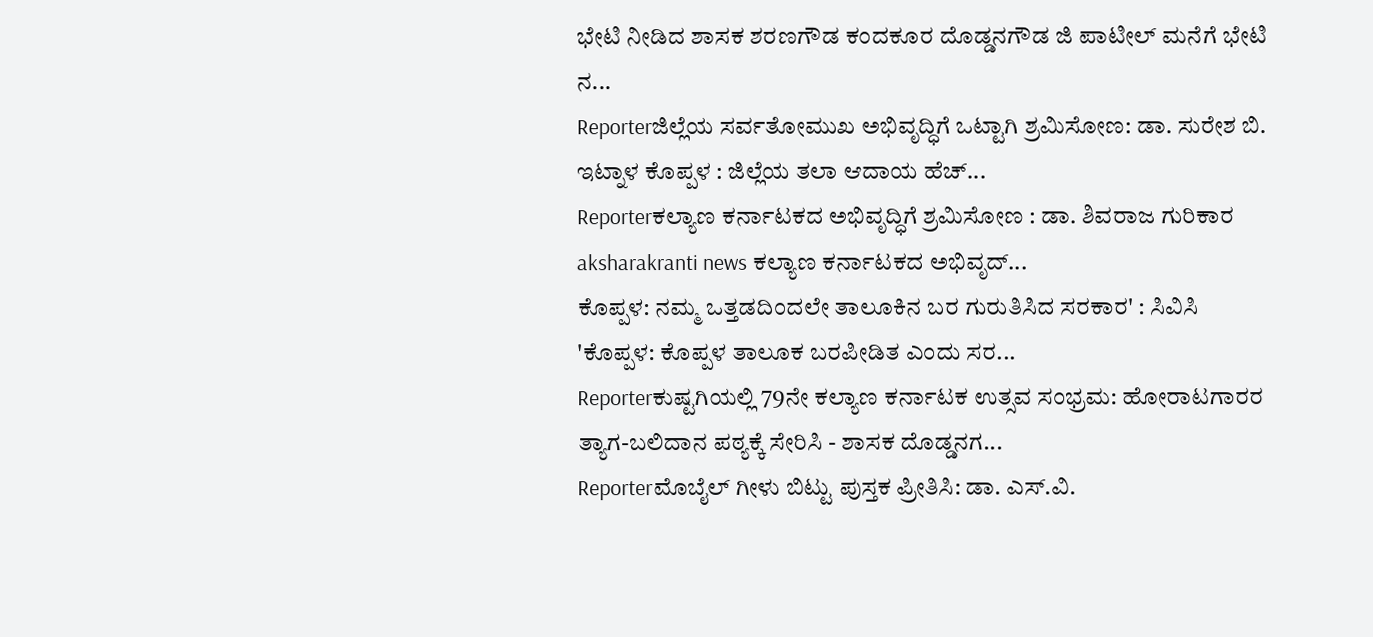ಭೇಟಿ ನೀಡಿದ ಶಾಸಕ ಶರಣಗೌಡ ಕಂದಕೂರ ದೊಡ್ಡನಗೌಡ ಜಿ ಪಾಟೀಲ್ ಮನೆಗೆ ಭೇಟಿ ನ...
Reporterಜಿಲ್ಲೆಯ ಸರ್ವತೋಮುಖ ಅಭಿವೃದ್ಧಿಗೆ ಒಟ್ಟಾಗಿ ಶ್ರಮಿಸೋಣ: ಡಾ. ಸುರೇಶ ಬಿ. ಇಟ್ನಾಳ ಕೊಪ್ಪಳ : ಜಿಲ್ಲೆಯ ತಲಾ ಆದಾಯ ಹೆಚ್...
Reporterಕಲ್ಯಾಣ ಕರ್ನಾಟಕದ ಅಭಿವೃದ್ಧಿಗೆ ಶ್ರಮಿಸೋಣ : ಡಾ. ಶಿವರಾಜ ಗುರಿಕಾರ aksharakranti news ಕಲ್ಯಾಣ ಕರ್ನಾಟಕದ ಅಭಿವೃದ್...
ಕೊಪ್ಪಳ: ನಮ್ಮ ಒತ್ತಡದಿಂದಲೇ ತಾಲೂಕಿನ ಬರ ಗುರುತಿಸಿದ ಸರಕಾರ' : ಸಿವಿಸಿ 'ಕೊಪ್ಪಳ: ಕೊಪ್ಪಳ ತಾಲೂಕ ಬರಪೀಡಿತ ಎಂದು ಸರ...
Reporterಕುಷ್ಟಗಿಯಲ್ಲಿ 79ನೇ ಕಲ್ಯಾಣ ಕರ್ನಾಟಕ ಉತ್ಸವ ಸಂಭ್ರಮ: ಹೋರಾಟಗಾರರ ತ್ಯಾಗ-ಬಲಿದಾನ ಪಠ್ಯಕ್ಕೆ ಸೇರಿಸಿ - ಶಾಸಕ ದೊಡ್ಡನಗ...
Reporterಮೊಬೈಲ್ ಗೀಳು ಬಿಟ್ಟು ಪುಸ್ತಕ ಪ್ರೀತಿಸಿ: ಡಾ. ಎಸ್.ವಿ.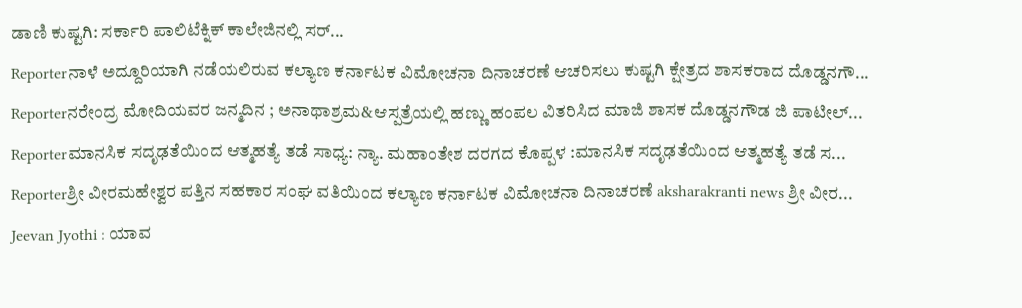ಡಾಣಿ ಕುಷ್ಟಗಿ: ಸರ್ಕಾರಿ ಪಾಲಿಟೆಕ್ನಿಕ್ ಕಾಲೇಜಿನಲ್ಲಿ ಸರ್...
Reporterನಾಳೆ ಅದ್ದೂರಿಯಾಗಿ ನಡೆಯಲಿರುವ ಕಲ್ಯಾಣ ಕರ್ನಾಟಕ ವಿಮೋಚನಾ ದಿನಾಚರಣೆ ಆಚರಿಸಲು ಕುಷ್ಟಗಿ ಕ್ಷೇತ್ರದ ಶಾಸಕರಾದ ದೊಡ್ಡನಗೌ...
Reporterನರೇಂದ್ರ ಮೋದಿಯವರ ಜನ್ಮದಿನ ; ಅನಾಥಾಶ್ರಮ&ಆಸ್ಪತ್ರೆಯಲ್ಲಿ ಹಣ್ಣು ಹಂಪಲ ವಿತರಿಸಿದ ಮಾಜಿ ಶಾಸಕ ದೊಡ್ಡನಗೌಡ ಜಿ ಪಾಟೀಲ್...
Reporterಮಾನಸಿಕ ಸದೃಢತೆಯಿಂದ ಆತ್ಮಹತ್ಯೆ ತಡೆ ಸಾಧ್ಯ: ನ್ಯಾ. ಮಹಾಂತೇಶ ದರಗದ ಕೊಪ್ಪಳ :ಮಾನಸಿಕ ಸದೃಢತೆಯಿಂದ ಆತ್ಮಹತ್ಯೆ ತಡೆ ಸ...
Reporterಶ್ರೀ ವೀರಮಹೇಶ್ವರ ಪತ್ತಿನ ಸಹಕಾರ ಸಂಘ ವತಿಯಿಂದ ಕಲ್ಯಾಣ ಕರ್ನಾಟಕ ವಿಮೋಚನಾ ದಿನಾಚರಣೆ aksharakranti news ಶ್ರೀ ವೀರ...
Jeevan Jyothi : ಯಾವ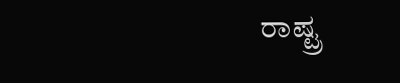ರಾಷ್ಟ್ರ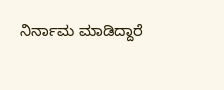ನಿರ್ನಾಮ ಮಾಡಿದ್ದಾರೆ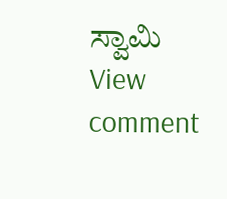ಸ್ವಾಮಿ
View comment